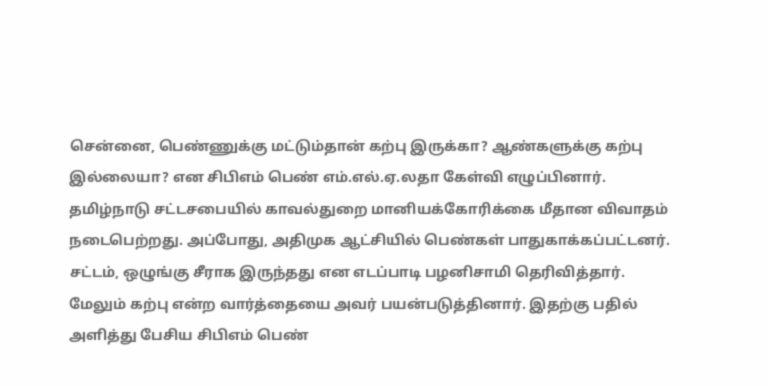சென்னை, பெண்ணுக்கு மட்டும்தான் கற்பு இருக்கா? ஆண்களுக்கு கற்பு இல்லையா? என சிபிஎம் பெண் எம்.எல்.ஏ.லதா கேள்வி எழுப்பினார். தமிழ்நாடு சட்டசபையில் காவல்துறை மானியக்கோரிக்கை மீதான விவாதம் நடைபெற்றது. அப்போது, அதிமுக ஆட்சியில் பெண்கள் பாதுகாக்கப்பட்டனர். சட்டம், ஒழுங்கு சீராக இருந்தது என எடப்பாடி பழனிசாமி தெரிவித்தார். மேலும் கற்பு என்ற வார்த்தையை அவர் பயன்படுத்தினார். இதற்கு பதில் அளித்து பேசிய சிபிஎம் பெண்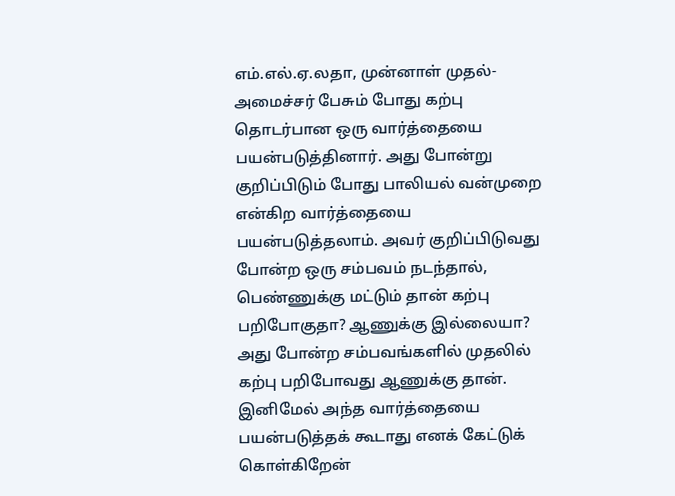எம்.எல்.ஏ.லதா, முன்னாள் முதல்-அமைச்சர் பேசும் போது கற்பு தொடர்பான ஒரு வார்த்தையை பயன்படுத்தினார். அது போன்று குறிப்பிடும் போது பாலியல் வன்முறை என்கிற வார்த்தையை பயன்படுத்தலாம். அவர் குறிப்பிடுவது போன்ற ஒரு சம்பவம் நடந்தால், பெண்ணுக்கு மட்டும் தான் கற்பு பறிபோகுதா? ஆணுக்கு இல்லையா? அது போன்ற சம்பவங்களில் முதலில் கற்பு பறிபோவது ஆணுக்கு தான். இனிமேல் அந்த வார்த்தையை பயன்படுத்தக் கூடாது எனக் கேட்டுக் கொள்கிறேன்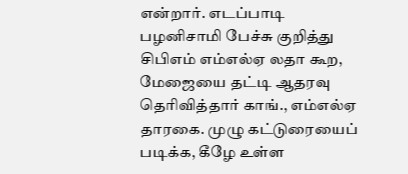என்றார். எடப்பாடி பழனிசாமி பேச்சு குறித்து சிபிஎம் எம்எல்ஏ லதா கூற, மேஜையை தட்டி ஆதரவு தெரிவித்தார் காங்., எம்எல்ஏ தாரகை. முழு கட்டுரையைப் படிக்க, கீழே உள்ள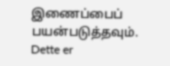இணைப்பைப் பயன்படுத்தவும்.
Dette er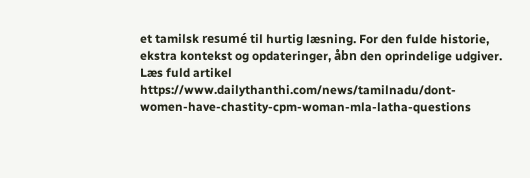et tamilsk resumé til hurtig læsning. For den fulde historie, ekstra kontekst og opdateringer, åbn den oprindelige udgiver.
Læs fuld artikel
https://www.dailythanthi.com/news/tamilnadu/dont-women-have-chastity-cpm-woman-mla-latha-questions